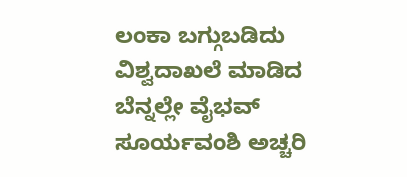ಲಂಕಾ ಬಗ್ಗುಬಡಿದು ವಿಶ್ವದಾಖಲೆ ಮಾಡಿದ ಬೆನ್ನಲ್ಲೇ ವೈಭವ್ ಸೂರ್ಯವಂಶಿ ಅಚ್ಚರಿ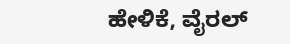ಹೇಳಿಕೆ, ವೈರಲ್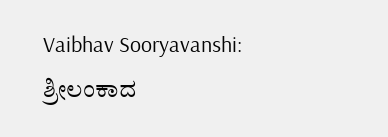Vaibhav Sooryavanshi: ಶ್ರೀಲಂಕಾದ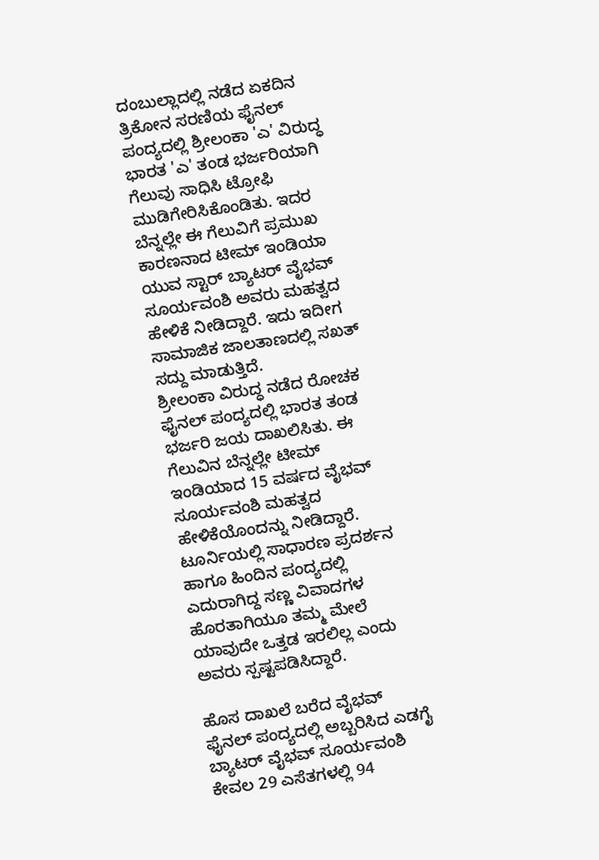ದಂಬುಲ್ಲಾದಲ್ಲಿ ನಡೆದ ಏಕದಿನ ತ್ರಿಕೋನ ಸರಣಿಯ ಫೈನಲ್ ಪಂದ್ಯದಲ್ಲಿ ಶ್ರೀಲಂಕಾ 'ಎ' ವಿರುದ್ಧ ಭಾರತ 'ಎ' ತಂಡ ಭರ್ಜರಿಯಾಗಿ ಗೆಲುವು ಸಾಧಿಸಿ ಟ್ರೋಫಿ ಮುಡಿಗೇರಿಸಿಕೊಂಡಿತು. ಇದರ ಬೆನ್ನಲ್ಲೇ ಈ ಗೆಲುವಿಗೆ ಪ್ರಮುಖ ಕಾರಣನಾದ ಟೀಮ್ ಇಂಡಿಯಾ ಯುವ ಸ್ಟಾರ್ ಬ್ಯಾಟರ್ ವೈಭವ್ ಸೂರ್ಯವಂಶಿ ಅವರು ಮಹತ್ವದ ಹೇಳಿಕೆ ನೀಡಿದ್ದಾರೆ. ಇದು ಇದೀಗ ಸಾಮಾಜಿಕ ಜಾಲತಾಣದಲ್ಲಿ ಸಖತ್ ಸದ್ದು ಮಾಡುತ್ತಿದೆ.
ಶ್ರೀಲಂಕಾ ವಿರುದ್ಧ ನಡೆದ ರೋಚಕ ಫೈನಲ್ ಪಂದ್ಯದಲ್ಲಿ ಭಾರತ ತಂಡ ಭರ್ಜರಿ ಜಯ ದಾಖಲಿಸಿತು. ಈ ಗೆಲುವಿನ ಬೆನ್ನಲ್ಲೇ ಟೀಮ್ ಇಂಡಿಯಾದ 15 ವರ್ಷದ ವೈಭವ್ ಸೂರ್ಯವಂಶಿ ಮಹತ್ವದ ಹೇಳಿಕೆಯೊಂದನ್ನು ನೀಡಿದ್ದಾರೆ. ಟೂರ್ನಿಯಲ್ಲಿ ಸಾಧಾರಣ ಪ್ರದರ್ಶನ ಹಾಗೂ ಹಿಂದಿನ ಪಂದ್ಯದಲ್ಲಿ ಎದುರಾಗಿದ್ದ ಸಣ್ಣ ವಿವಾದಗಳ ಹೊರತಾಗಿಯೂ ತಮ್ಮ ಮೇಲೆ ಯಾವುದೇ ಒತ್ತಡ ಇರಲಿಲ್ಲ ಎಂದು ಅವರು ಸ್ಪಷ್ಟಪಡಿಸಿದ್ದಾರೆ.

ಹೊಸ ದಾಖಲೆ ಬರೆದ ವೈಭವ್
ಫೈನಲ್ ಪಂದ್ಯದಲ್ಲಿ ಅಬ್ಬರಿಸಿದ ಎಡಗೈ ಬ್ಯಾಟರ್ ವೈಭವ್ ಸೂರ್ಯವಂಶಿ ಕೇವಲ 29 ಎಸೆತಗಳಲ್ಲಿ 94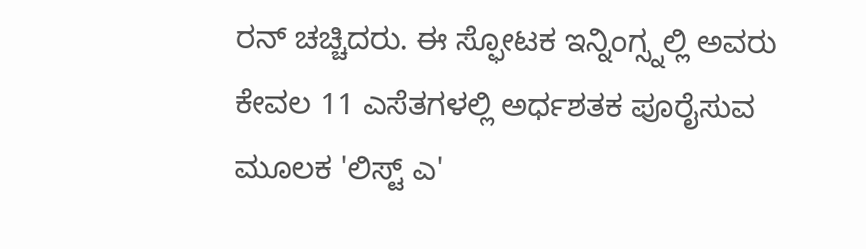ರನ್ ಚಚ್ಚಿದರು. ಈ ಸ್ಫೋಟಕ ಇನ್ನಿಂಗ್ಸ್ನಲ್ಲಿ ಅವರು ಕೇವಲ 11 ಎಸೆತಗಳಲ್ಲಿ ಅರ್ಧಶತಕ ಪೂರೈಸುವ ಮೂಲಕ 'ಲಿಸ್ಟ್ ಎ'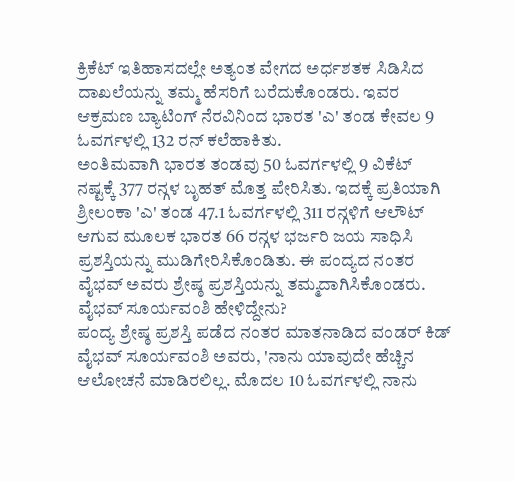ಕ್ರಿಕೆಟ್ ಇತಿಹಾಸದಲ್ಲೇ ಅತ್ಯಂತ ವೇಗದ ಅರ್ಧಶತಕ ಸಿಡಿಸಿದ ದಾಖಲೆಯನ್ನು ತಮ್ಮ ಹೆಸರಿಗೆ ಬರೆದುಕೊಂಡರು. ಇವರ ಆಕ್ರಮಣ ಬ್ಯಾಟಿಂಗ್ ನೆರವಿನಿಂದ ಭಾರತ 'ಎ' ತಂಡ ಕೇವಲ 9 ಓವರ್ಗಳಲ್ಲಿ 132 ರನ್ ಕಲೆಹಾಕಿತು.
ಅಂತಿಮವಾಗಿ ಭಾರತ ತಂಡವು 50 ಓವರ್ಗಳಲ್ಲಿ 9 ವಿಕೆಟ್ ನಷ್ಟಕ್ಕೆ 377 ರನ್ಗಳ ಬೃಹತ್ ಮೊತ್ತ ಪೇರಿಸಿತು. ಇದಕ್ಕೆ ಪ್ರತಿಯಾಗಿ ಶ್ರೀಲಂಕಾ 'ಎ' ತಂಡ 47.1 ಓವರ್ಗಳಲ್ಲಿ 311 ರನ್ಗಳಿಗೆ ಆಲೌಟ್ ಆಗುವ ಮೂಲಕ ಭಾರತ 66 ರನ್ಗಳ ಭರ್ಜರಿ ಜಯ ಸಾಧಿಸಿ ಪ್ರಶಸ್ತಿಯನ್ನು ಮುಡಿಗೇರಿಸಿಕೊಂಡಿತು. ಈ ಪಂದ್ಯದ ನಂತರ ವೈಭವ್ ಅವರು ಶ್ರೇಷ್ಠ ಪ್ರಶಸ್ತಿಯನ್ನು ತಮ್ಮದಾಗಿಸಿಕೊಂಡರು.
ವೈಭವ್ ಸೂರ್ಯವಂಶಿ ಹೇಳಿದ್ದೇನು?
ಪಂದ್ಯ ಶ್ರೇಷ್ಠ ಪ್ರಶಸ್ತಿ ಪಡೆದ ನಂತರ ಮಾತನಾಡಿದ ವಂಡರ್ ಕಿಡ್ ವೈಭವ್ ಸೂರ್ಯವಂಶಿ ಅವರು, 'ನಾನು ಯಾವುದೇ ಹೆಚ್ಚಿನ ಆಲೋಚನೆ ಮಾಡಿರಲಿಲ್ಲ. ಮೊದಲ 10 ಓವರ್ಗಳಲ್ಲಿ ನಾನು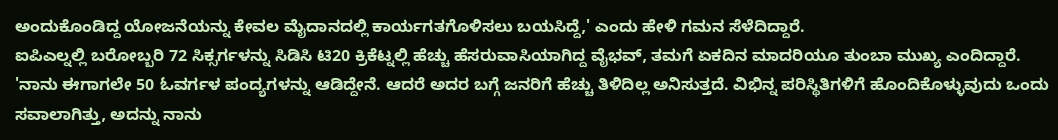ಅಂದುಕೊಂಡಿದ್ದ ಯೋಜನೆಯನ್ನು ಕೇವಲ ಮೈದಾನದಲ್ಲಿ ಕಾರ್ಯಗತಗೊಳಿಸಲು ಬಯಸಿದ್ದೆ,' ಎಂದು ಹೇಳಿ ಗಮನ ಸೆಳೆದಿದ್ದಾರೆ.
ಐಪಿಎಲ್ನಲ್ಲಿ ಬರೋಬ್ಬರಿ 72 ಸಿಕ್ಸರ್ಗಳನ್ನು ಸಿಡಿಸಿ ಟಿ20 ಕ್ರಿಕೆಟ್ನಲ್ಲಿ ಹೆಚ್ಚು ಹೆಸರುವಾಸಿಯಾಗಿದ್ದ ವೈಭವ್, ತಮಗೆ ಏಕದಿನ ಮಾದರಿಯೂ ತುಂಬಾ ಮುಖ್ಯ ಎಂದಿದ್ದಾರೆ. 'ನಾನು ಈಗಾಗಲೇ 50 ಓವರ್ಗಳ ಪಂದ್ಯಗಳನ್ನು ಆಡಿದ್ದೇನೆ. ಆದರೆ ಅದರ ಬಗ್ಗೆ ಜನರಿಗೆ ಹೆಚ್ಚು ತಿಳಿದಿಲ್ಲ ಅನಿಸುತ್ತದೆ. ವಿಭಿನ್ನ ಪರಿಸ್ಥಿತಿಗಳಿಗೆ ಹೊಂದಿಕೊಳ್ಳುವುದು ಒಂದು ಸವಾಲಾಗಿತ್ತು, ಅದನ್ನು ನಾನು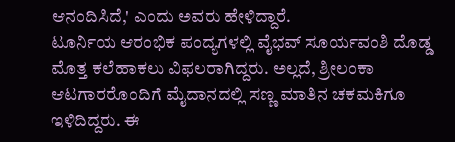ಆನಂದಿಸಿದೆ,' ಎಂದು ಅವರು ಹೇಳಿದ್ದಾರೆ.
ಟೂರ್ನಿಯ ಆರಂಭಿಕ ಪಂದ್ಯಗಳಲ್ಲಿ ವೈಭವ್ ಸೂರ್ಯವಂಶಿ ದೊಡ್ಡ ಮೊತ್ತ ಕಲೆಹಾಕಲು ವಿಫಲರಾಗಿದ್ದರು. ಅಲ್ಲದೆ, ಶ್ರೀಲಂಕಾ ಆಟಗಾರರೊಂದಿಗೆ ಮೈದಾನದಲ್ಲಿ ಸಣ್ಣ ಮಾತಿನ ಚಕಮಕಿಗೂ ಇಳಿದಿದ್ದರು. ಈ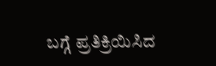ಬಗ್ಗೆ ಪ್ರತಿಕ್ರಿಯಿಸಿದ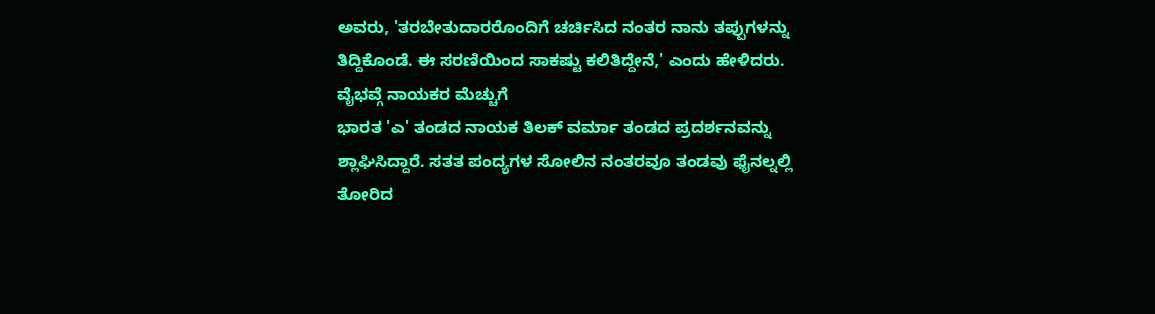ಅವರು, 'ತರಬೇತುದಾರರೊಂದಿಗೆ ಚರ್ಚಿಸಿದ ನಂತರ ನಾನು ತಪ್ಪುಗಳನ್ನು ತಿದ್ದಿಕೊಂಡೆ. ಈ ಸರಣಿಯಿಂದ ಸಾಕಷ್ಟು ಕಲಿತಿದ್ದೇನೆ,' ಎಂದು ಹೇಳಿದರು.
ವೈಭವ್ಗೆ ನಾಯಕರ ಮೆಚ್ಚುಗೆ
ಭಾರತ 'ಎ' ತಂಡದ ನಾಯಕ ತಿಲಕ್ ವರ್ಮಾ ತಂಡದ ಪ್ರದರ್ಶನವನ್ನು ಶ್ಲಾಘಿಸಿದ್ದಾರೆ. ಸತತ ಪಂದ್ಯಗಳ ಸೋಲಿನ ನಂತರವೂ ತಂಡವು ಫೈನಲ್ನಲ್ಲಿ ತೋರಿದ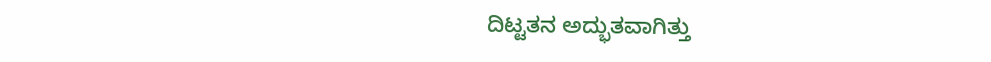ದಿಟ್ಟತನ ಅದ್ಭುತವಾಗಿತ್ತು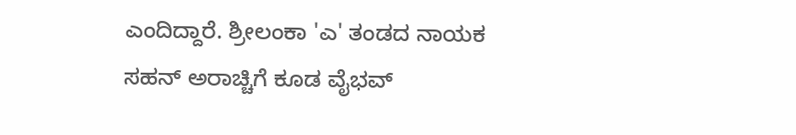ಎಂದಿದ್ದಾರೆ. ಶ್ರೀಲಂಕಾ 'ಎ' ತಂಡದ ನಾಯಕ ಸಹನ್ ಅರಾಚ್ಚಿಗೆ ಕೂಡ ವೈಭವ್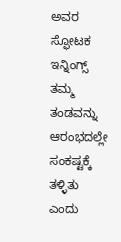ಅವರ ಸ್ಫೋಟಕ ಇನ್ನಿಂಗ್ಸ್ ತಮ್ಮ ತಂಡವನ್ನು ಆರಂಭದಲ್ಲೇ ಸಂಕಷ್ಟಕ್ಕೆ ತಳ್ಳಿತು ಎಂದು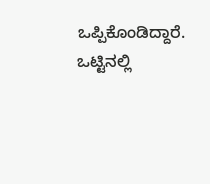ಒಪ್ಪಿಕೊಂಡಿದ್ದಾರೆ. ಒಟ್ಟಿನಲ್ಲಿ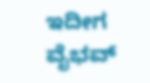ಇದೀಗ ವೈಭವ್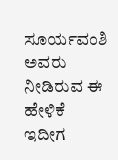ಸೂರ್ಯವಂಶಿ ಅವರು ನೀಡಿರುವ ಈ ಹೇಳಿಕೆ ಇದೀಗ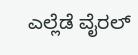ಎಲ್ಲೆಡೆ ವೈರಲ್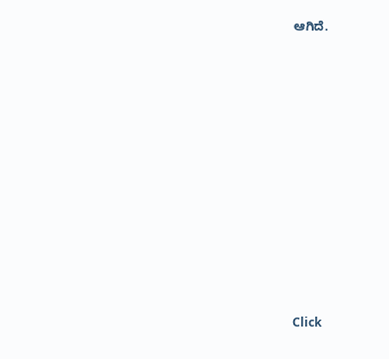ಆಗಿದೆ.












Click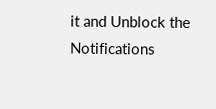it and Unblock the Notifications